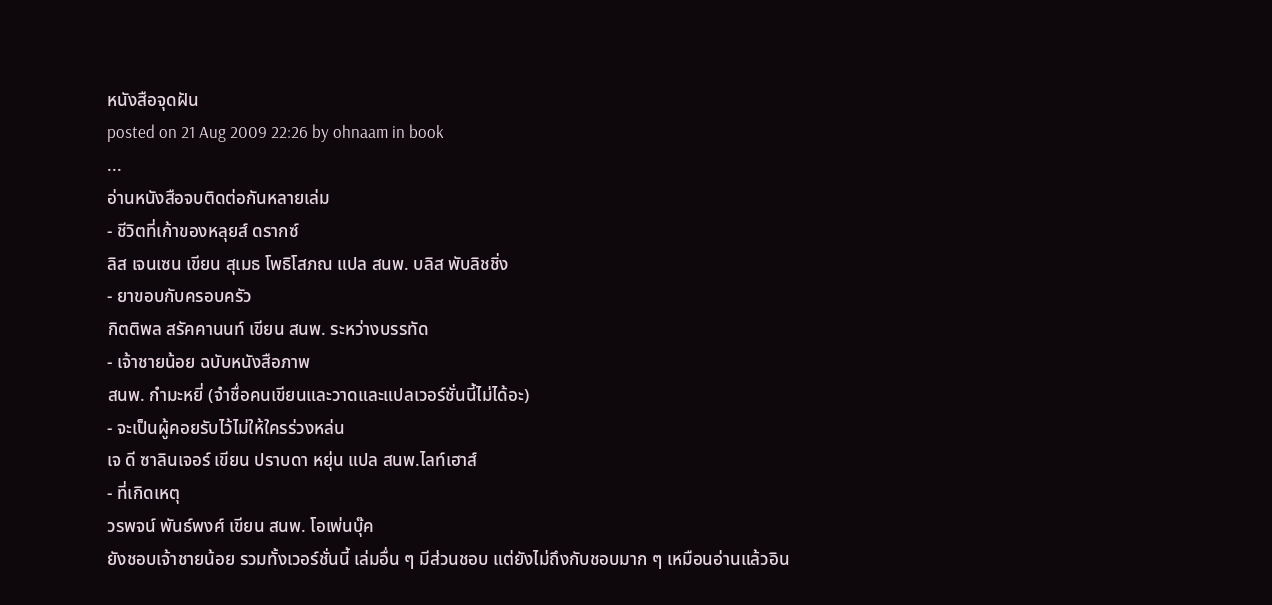หนังสือจุดฝัน
posted on 21 Aug 2009 22:26 by ohnaam in book
...
อ่านหนังสือจบติดต่อกันหลายเล่ม
- ชีวิตที่เก้าของหลุยส์ ดรากซ์
ลิส เจนเซน เขียน สุเมธ โพธิโสภณ แปล สนพ. บลิส พับลิชชิ่ง
- ยาขอบกับครอบครัว
กิตติพล สรัคคานนท์ เขียน สนพ. ระหว่างบรรทัด
- เจ้าชายน้อย ฉบับหนังสือภาพ
สนพ. กำมะหยี่ (จำชื่อคนเขียนและวาดและแปลเวอร์ชั่นนี้ไม่ได้อะ)
- จะเป็นผู้คอยรับไว้ไม่ให้ใครร่วงหล่น
เจ ดี ซาลินเจอร์ เขียน ปราบดา หยุ่น แปล สนพ.ไลท์เฮาส์
- ที่เกิดเหตุ
วรพจน์ พันธ์พงศ์ เขียน สนพ. โอเพ่นบุ๊ค
ยังชอบเจ้าชายน้อย รวมทั้งเวอร์ชั่นนี้ เล่มอื่น ๆ มีส่วนชอบ แต่ยังไม่ถึงกับชอบมาก ๆ เหมือนอ่านแล้วอิน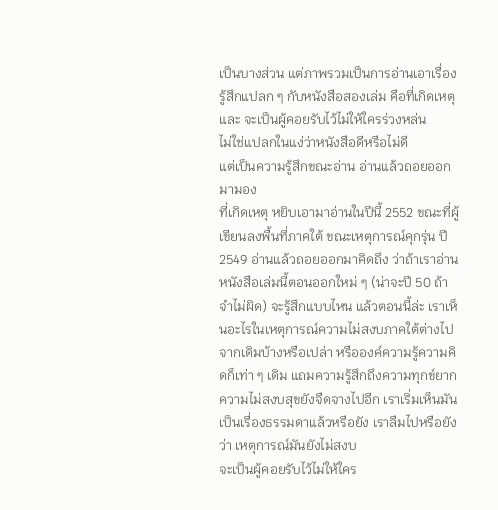เป็นบางส่วน แต่ภาพรวมเป็นการอ่านเอาเรื่อง
รู้สึกแปลก ๆ กับหนังสือสองเล่ม คือที่เกิดเหตุ และ จะเป็นผู้คอยรับไว้ไม่ให้ใครร่วงหล่น
ไม่ใช่แปลกในแง่ว่าหนังสือดีหรือไม่ดี
แต่เป็นความรู้สึกขณะอ่าน อ่านแล้วถอยออกมามอง
ที่เกิดเหตุ หยิบเอามาอ่านในปีนี้ 2552 ขณะที่ผู้เขียนลงพื้นที่ภาคใต้ ขณะเหตุการณ์คุกรุ่น ปี 2549 อ่านแล้วถอยออกมาคิดถึง ว่าถ้าเราอ่านหนังสือเล่มนี้ตอนออกใหม่ ๆ (น่าจะปี 50 ถ้าจำไม่ผิด) จะรู้สึกแบบไหน แล้วตอนนี้ล่ะ เราเห็นอะไรในเหตุการณ์ความไม่สงบภาคใต้ต่างไปจากเดิมบ้างหรือเปล่า หรือองค์ความรู้ความคิดก็เท่า ๆ เดิม แถมความรู้สึกถึงความทุกข์ยาก ความไม่สงบสุขยังจืดจางไปอีก เราเริ่มเห็นมันเป็นเรื่องธรรมดาแล้วหรือยัง เราลืมไปหรือยังว่า เหตุการณ์มันยังไม่สงบ
จะเป็นผู้คอยรับไว้ไม่ให้ใคร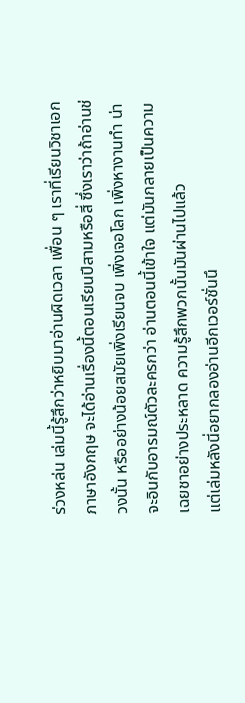ร่วงหล่น เล่มนี้รู้สึกว่าหยิบมาอ่านผิดเวลา เพื่อน ๆ เราที่เรียนวิชาเอกภาษาอังกฤษ จะได้อ่านเรื่องนี้ตอนเรียนปีสามหรือสี่ ซึ่งเราว่าถ้าอ่านช่วงนั้น หรืออย่างน้อยสมัยเพิ่งเรียนจบ เพิ่งเจอโลก เพิ่งหางานทำ น่าจะอินกับอารมณ์ตัวละครกว่า อ่านตอนนี้เข้าใจ แต่มันกลายเป็นความเฉยชาอย่างประหลาด ความรู้สึกพวกนั้นมันผ่านไปแล้ว
แต่เล่มหลังนี่อยากลองอ่านอีกเวอร์ชั่นนึ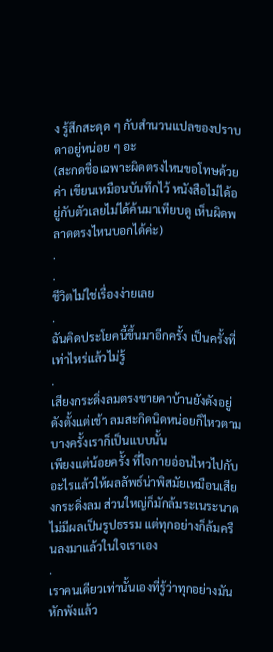ง รู้สึกสะดุด ๆ กับสำนวนแปลของปราบดาอยู่หน่อย ๆ อะ
(สะกดชื่อเฉพาะผิดตรงไหนขอโทษด้วยค่า เขียนเหมือนบันทึกไว้ หนังสือไม่ได้อยู่กับตัวเลยไม่ได้ค้นมาเทียบดู เห็นผิดพลาดตรงไหนบอกได้ค่ะ)
.
.
ชีวิตไม่ใช่เรื่องง่ายเลย
.
ฉันคิดประโยคนี้ขึ้นมาอีกครั้ง เป็นครั้งที่เท่าไหร่แล้วไม่รู้
.
เสียงกระดิ่งลมตรงชายคาบ้านยังดังอยู่ ดังตั้งแต่เช้า ลมสะกิดนิดหน่อยก็ไหวตาม
บางครั้งเราก็เป็นแบบนั้น
เพียงแต่น้อยครั้ง ที่ใจกายอ่อนไหวไปกับอะไรแล้วให้ผลลัพธ์น่าพิสมัยเหมือนเสียงกระดิ่งลม ส่วนใหญ่ก็มักล้มระเนระนาด ไม่มีผลเป็นรูปธรรม แต่ทุกอย่างก็ล้มครืนลงมาแล้วในใจเราเอง
.
เราคนเดียวเท่านั้นเองที่รู้ว่าทุกอย่างมันหักพังแล้ว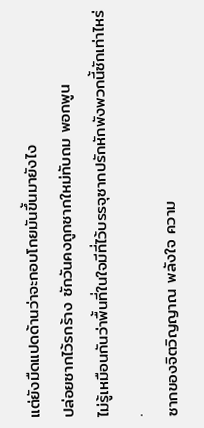แต่ยังมืดแปดด้านว่าจะกอบโกยมันขึ้นมายังไง
ปล่อยซากไว้รกร้าง ซักวันคงถูกซากใหม่ทับถม พอกพูน
ไม่รู้เหมือนกันว่าพื้นที่ในใจมีที่ไว้บรรจุซากปรักหักพังพวกนี้ซักเท่าไหร่
.
ซากของจิตวิญญาณ พลังใจ ความ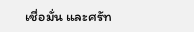เชื่อมั่น และศรัท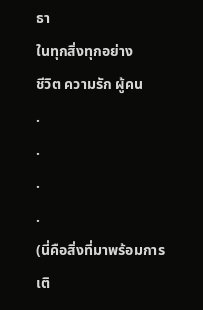ธา
ในทุกสิ่งทุกอย่าง
ชีวิต ความรัก ผู้คน
.
.
.
.
(นี่คือสิ่งที่มาพร้อมการเติ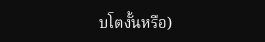บโตงั้นหรือ)